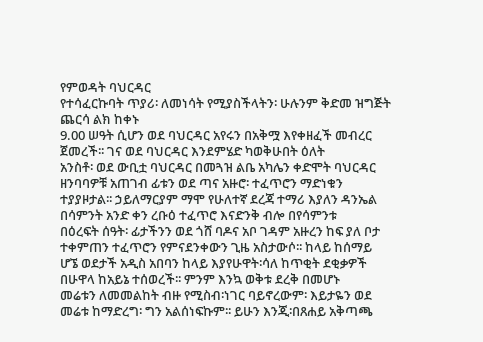የምወዳት ባህርዳር
የተሳፈርኩባት ጥያሪ፡ ለመነሳት የሚያስችላትን፡ ሁሉንም ቅድመ ዝግጅት ጨርሳ ልክ ከቀኑ
9.00 ሠዓት ሲሆን ወደ ባህርዳር አየሩን በአቅሟ እየቀዘፈች መብረር ጀመረች፡፡ ገና ወደ ባህርዳር እንደምሄድ ካወቅሁበት ዕለት
አንስቶ፡ ወደ ውቢቷ ባህርዳር በመጓዝ ልቤ አካሌን ቀድሞት ባህርዳር ዘንባባዎቹ አጠገብ ፊቱን ወደ ጣና አዙሮ፡ ተፈጥሮን ማድነቁን
ተያያዞታል፡፡ ኃይለማርያም ማሞ የሁለተኛ ደረጃ ተማሪ እያለን ዳንኤል በሳምንት አንድ ቀን ረቡዕ ተፈጥሮ እናድንቅ ብሎ በየሳምንቱ
በዕረፍት ሰዓት፡ ፊታችንን ወደ ጎሸ ባዶና አቦ ገዳም አዙረን ከፍ ያለ ቦታ ተቀምጠን ተፈጥሮን የምናደንቀውን ጊዜ አስታውሶ፡፡ ከላይ ከሰማይ
ሆኜ ወደታች አዲስ አበባን ከላይ እያየሁዋት፡ሳለ ከጥቂት ደቂቃዎች በሁዋላ ከአይኔ ተሰወረች፡፡ ምንም እንኳ ወቅቱ ደረቅ በመሆኑ
መሬቱን ለመመልከት ብዙ የሚስብ፡ነገር ባይኖረውም፡ እይታዬን ወደ መሬቱ ከማድረግ፡ ግን አልሰነፍኩም፡፡ ይሁን እንጂ፡በጸሐይ አቅጣጫ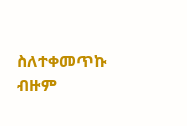ስለተቀመጥኩ ብዙም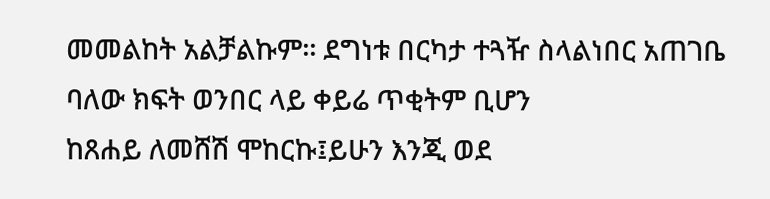መመልከት አልቻልኩም፡፡ ደግነቱ በርካታ ተጓዥ ስላልነበር አጠገቤ ባለው ክፍት ወንበር ላይ ቀይሬ ጥቂትም ቢሆን
ከጸሐይ ለመሸሽ ሞከርኩ፤ይሁን እንጂ ወደ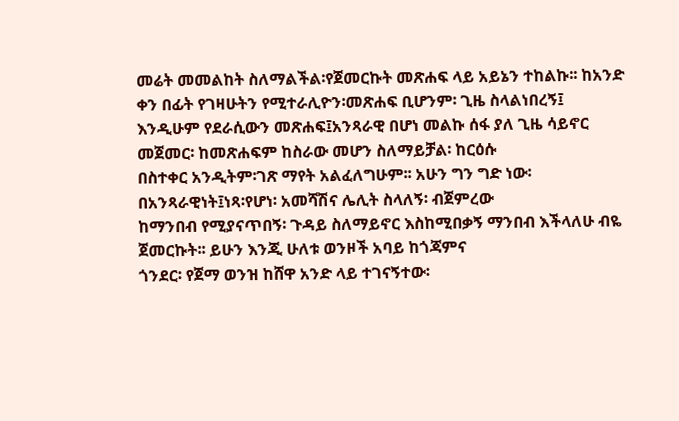መሬት መመልከት ስለማልችል፡የጀመርኩት መጽሐፍ ላይ አይኔን ተከልኩ፡፡ ከአንድ ቀን በፊት የገዛሁትን የሚተራሊዮን፡መጽሐፍ ቢሆንም፡ ጊዜ ስላልነበረኝ፤
እንዲሁም የደራሲውን መጽሐፍ፤አንጻራዊ በሆነ መልኩ ሰፋ ያለ ጊዜ ሳይኖር መጀመር፡ ከመጽሐፍም ከስራው መሆን ስለማይቻል፡ ከርዕሱ
በስተቀር አንዲትም፡ገጽ ማየት አልፈለግሁም፡፡ አሁን ግን ግድ ነው፡ በአንጻራዊነት፤ነጻ፡የሆነ፡ አመሻሽና ሌሊት ስላለኝ፡ ብጀምረው
ከማንበብ የሚያናጥበኝ፡ ጉዳይ ስለማይኖር እስከሚበቃኝ ማንበብ እችላለሁ ብዬ ጀመርኩት፡፡ ይሁን እንጂ ሁለቱ ወንዞች አባይ ከጎጃምና
ጎንደር፡ የጀማ ወንዝ ከሸዋ አንድ ላይ ተገናኝተው፡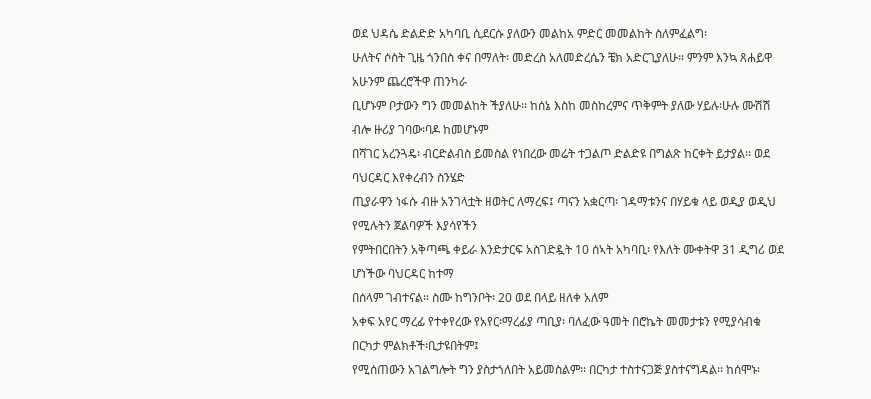ወደ ህዳሴ ድልድድ አካባቢ ሲደርሱ ያለውን መልከአ ምድር መመልከት ስለምፈልግ፡
ሁለትና ሶስት ጊዜ ጎንበስ ቀና በማለት፡ መድረስ አለመድረሴን ቼክ አድርጊያለሁ፡፡ ምንም እንኳ ጸሐይዋ አሁንም ጨረሮችዋ ጠንካራ
ቢሆኑም ቦታውን ግን መመልከት ችያለሁ፡፡ ከሰኔ እስከ መስከረምና ጥቅምት ያለው ሃይሉ፡ሁሉ ሙሽሽ ብሎ ዙሪያ ገባው፡ባዶ ከመሆኑም
በሻገር አረንጓዴ፡ ብርድልብስ ይመስል የነበረው መሬት ተጋልጦ ድልድዩ በግልጽ ከርቀት ይታያል፡፡ ወደ ባህርዳር እየቀረብን ስንሄድ
ጢያራዋን ነፋሱ ብዙ አንገላቷት ዘወትር ለማረፍ፤ ጣናን አቋርጣ፡ ገዳማቱንና በሃይቁ ላይ ወዲያ ወዲህ የሚሉትን ጀልባዎች እያሳየችን
የምትበርበትን አቅጣጫ ቀይራ እንድታርፍ አስገድዷት 10 ሰኣት አካባቢ፡ የእለት ሙቀትዋ 31 ዲግሪ ወደ ሆነችው ባህርዳር ከተማ
በሰላም ገብተናል፡፡ ስሙ ከግንቦት፡ 20 ወደ በላይ ዘለቀ አለም
አቀፍ አየር ማረፊ የተቀየረው የአየር፡ማረፊያ ጣቢያ፡ ባለፈው ዓመት በሮኬት መመታቱን የሚያሳብቁ በርካታ ምልክቶች፡ቢታዩበትም፤
የሚሰጠውን አገልግሎት ግን ያስታጎለበት አይመስልም፡፡ በርካታ ተስተናጋጅ ያስተናግዳል፡፡ ከሰሞኑ፡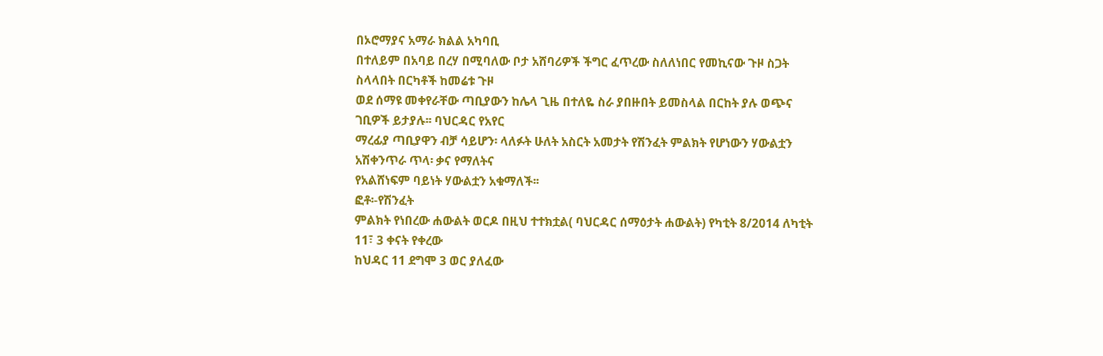በኦሮማያና አማራ ክልል አካባቢ
በተለይም በአባይ በረሃ በሚባለው ቦታ አሸባሪዎች ችግር ፈጥረው ስለለነበር የመኪናው ጉዞ ስጋት ስላላበት በርካቶች ከመሬቱ ጉዞ
ወደ ሰማዩ መቀየራቸው ጣቢያውን ከሌላ ጊዜ በተለዬ ስራ ያበዙበት ይመስላል በርከት ያሉ ወጭና ገቢዎች ይታያሉ፡፡ ባህርዳር የአየር
ማረፊያ ጣቢያዋን ብቻ ሳይሆን፡ ላለፉት ሁለት አስርት አመታት የሽንፈት ምልክት የሆነውን ሃውልቷን አሽቀንጥራ ጥላ፡ ቃና የማለትና
የአልሸነፍም ባይነት ሃውልቷን አቁማለች፡፡
ፎቶ፡-የሽንፈት
ምልክት የነበረው ሐውልት ወርዶ በዚህ ተተክቷል( ባህርዳር ሰማዕታት ሐውልት) የካቲት 8/2014 ለካቲት 11፣ 3 ቀናት የቀረው
ከህዳር 11 ደግሞ 3 ወር ያለፈው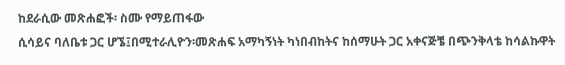ከደራሲው መጽሐፎች፡ ስሙ የማይጠፋው
ሲሳይና ባለቤቱ ጋር ሆኜ፤በሚተራሊዮን፡መጽሐፍ አማካኝነት ካነበብከትና ከሰማሁት ጋር አቀናጅቼ በጭንቅላቴ ከሳልኩዋት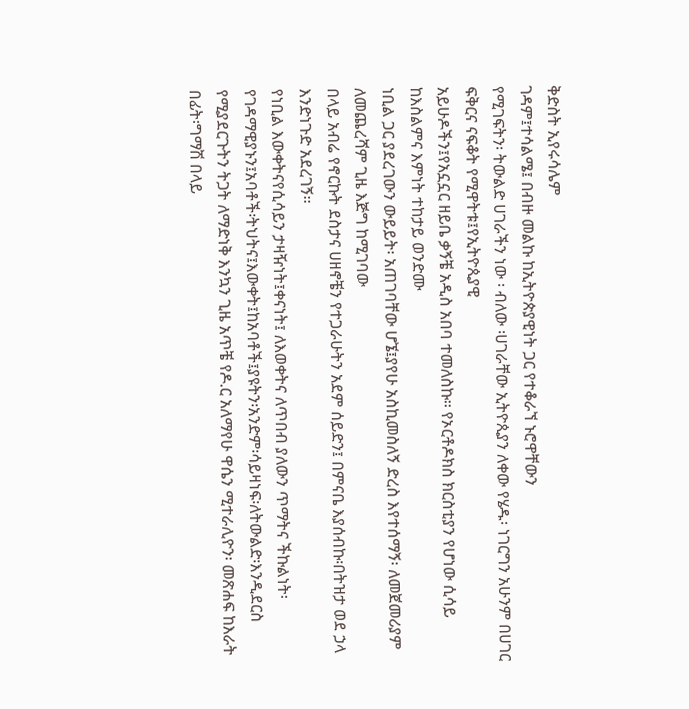ቅድስት ኢየሩሳሌም
ገዳም፤ተሳልሜ፤ በብዙ መልኩ ከኢትዮጵያዊነት ጋር የተቆራኘ ኑሮዋቸውን
የሚገፍትን፡ ትውልድ ሀገራችን ነው ፡ ብለው ፡ሀገራቸው ኢትዮጲያን ለቀው የሄዱ፡ ነገርግን አሁንም በሀገር ፍቅርና ናፍቆት የሚዋትቱ፤የኢትዮጲያዊ
አይሁዶችን፤የአኗኗር ዘይቤ ቃኝቼ አዲስ አበባ ተመለስኩ፡፡ የኦርቶዶክስ ክርስቲያን የሆነው ሲሳይ ከእስልምና እምነት ተከታይ ወንድሙ
ነቢል ጋር ያደረገውን ውይይት፡ አጠገባቸው ሆኜ፤ያየሁ አስኪመስለኝ ድረስ እየተሰማኝ፡ ለመጀመሪያም ለመጨረሻም ጊዜ እጅግ ከሚገባው
በላይ አብሬ የኖርኩት ደስታና ሀዘኖቼን የተጋራሁትን አደም ሰይድን፤ በምናቤ እያሰብኩ፡በትዝታ ወደ ኃላ እንድነጉድ አደረገኝ፡፡
የነቢል እውቀትናየሲሳይን ታዛዥነት፤ቀናነት፤ ለእወቀትና ለጥበብ ያለውን ጥማትና ችኩልነት፡ የገዳማዊያኑን፤አባቶች፡ትህትና፤እውቀት፤ከአባቶች፤ያዩትን፡አንድም፡ሳይዛነፍ፡ለትውልድ፡እንዲደርስ
የሚያደርጉትን ትጋት ለማድነቅ እንኳን ጊዜ አጥቼ የዶ.ር አለማየሁ ዋሴን ሚተራሊዮን፡ መጽሐፍ ከእራት በፊት፡ግማሽ በላይ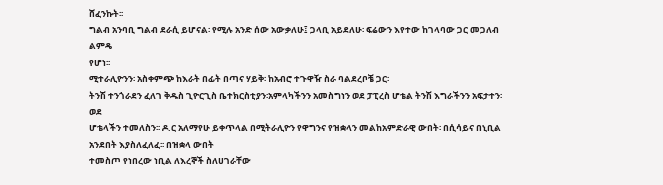ሸፈንኩት፡፡
ግልብ አንባቢ ግልብ ደራሲ ይሆናል፡ የሚሉ አንድ ሰው አውቃለሁ፤ ጋላቢ አይደለሁ፡ ፍሬውን እየተው ከገላባው ጋር መጋለብ ልምዴ
የሆነ፡፡
ሚተራሊዮንን፡ አስቀምጭ ከእራት በፊት በጣና ሃይቅ፡ ከአብሮ ተጉዋዥ ስራ ባልደረቦቼ ጋር፡
ትንሽ ተንጎራደን ፈለገ ቅዱስ ጊዮርጊስ ቤተክርስቲያን፡አምላካችንን አመስግነን ወደ ፓፒረስ ሆቴል ትንሽ እግራችንን አፍታተን፡ ወደ
ሆቴላችን ተመለስን፡፡ ዶ.ር አለማየሁ ይቀጥላል በሚትራሊዮን የዋግንና የዝቋላን መልከአምድራዊ ውበት፡ በሲሳይና በኒቢል አንደበት እያስለፈለፈ፡፡ በዝቋላ ውበት
ተመስጦ የነበረው ነቢል ለእረኞች ስለሀገራቸው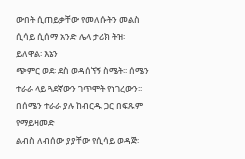ውበት ሲጠይቃቸው የመለሱትን መልስ ሲሳይ ሲሰማ አንድ ሌላ ታሪክ ትዝ፡ይለዋል፡ እኔን
ጭምር ወደ፡ ደስ ወዳሰኘኝ ስሜት፡፡ ሰሜን ተራራ ላይ ጓደኛውን ገጥሞት የነገረውን፡፡ በሰሜን ተራራ ያሉ ከብርዱ ጋር በፍጹም የማይዛመድ
ልብስ ለብሰው ያያቸው የሲሳይ ወዳጅ፡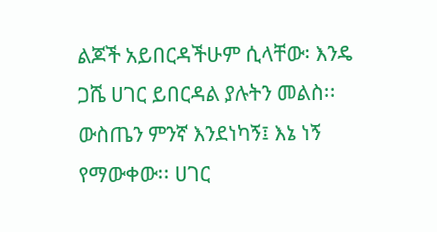ልጆች አይበርዳችሁም ሲላቸው፡ እንዴ
ጋሼ ሀገር ይበርዳል ያሉትን መልስ፡፡ ውስጤን ምንኛ እንደነካኝ፤ እኔ ነኝ የማውቀው፡፡ ሀገር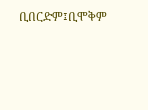ቢበርድም፤ቢሞቅም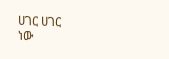ሀገር ሀገር
ነው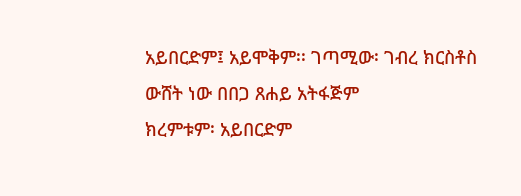አይበርድም፤ አይሞቅም፡፡ ገጣሚው፡ ገብረ ክርስቶስ
ውሸት ነው በበጋ ጸሐይ አትፋጅም
ክረምቱም፡ አይበርድም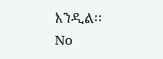እንዲል፡፡
No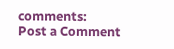comments:
Post a Comment